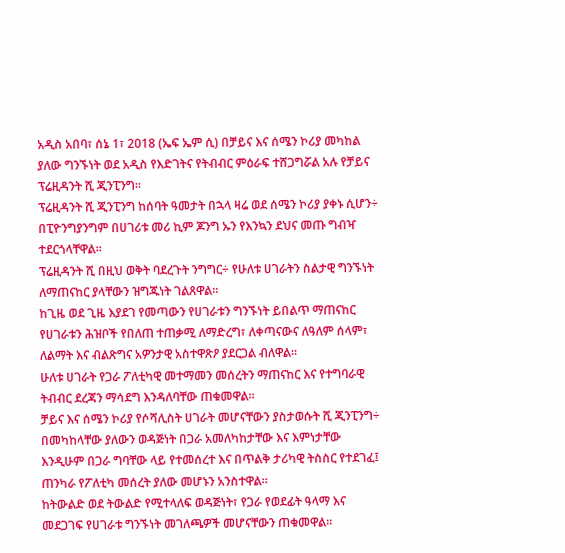አዲስ አበባ፣ ሰኔ 1፣ 2018 (ኤፍ ኤም ሲ) በቻይና እና ሰሜን ኮሪያ መካከል ያለው ግንኙነት ወደ አዲስ የእድገትና የትብብር ምዕራፍ ተሸጋግሯል አሉ የቻይና ፕሬዚዳንት ሺ ጂንፒንግ።
ፕሬዚዳንት ሺ ጂንፒንግ ከሰባት ዓመታት በኋላ ዛሬ ወደ ሰሜን ኮሪያ ያቀኑ ሲሆን÷ በፒዮንግያንግም በሀገሪቱ መሪ ኪም ጆንግ ኡን የእንኳን ደህና መጡ ግብዣ ተደርጎላቸዋል፡፡
ፕሬዚዳንት ሺ በዚህ ወቅት ባደረጉት ንግግር÷ የሁለቱ ሀገራትን ስልታዊ ግንኙነት ለማጠናከር ያላቸውን ዝግጁነት ገልጸዋል።
ከጊዜ ወደ ጊዜ እያደገ የመጣውን የሀገራቱን ግንኙነት ይበልጥ ማጠናከር የሀገራቱን ሕዝቦች የበለጠ ተጠቃሚ ለማድረግ፣ ለቀጣናውና ለዓለም ሰላም፣ ለልማት እና ብልጽግና አዎንታዊ አስተዋጽዖ ያደርጋል ብለዋል።
ሁለቱ ሀገራት የጋራ ፖለቲካዊ መተማመን መሰረትን ማጠናከር እና የተግባራዊ ትብብር ደረጃን ማሳደግ እንዳለባቸው ጠቁመዋል።
ቻይና እና ሰሜን ኮሪያ የሶሻሊስት ሀገራት መሆናቸውን ያስታወሱት ሺ ጂንፒንግ÷ በመካከላቸው ያለውን ወዳጅነት በጋራ አመለካከታቸው እና እምነታቸው እንዲሁም በጋራ ግባቸው ላይ የተመሰረተ እና በጥልቅ ታሪካዊ ትስስር የተደገፈ፤ ጠንካራ የፖለቲካ መሰረት ያለው መሆኑን አንስተዋል።
ከትውልድ ወደ ትውልድ የሚተላለፍ ወዳጅነት፣ የጋራ የወደፊት ዓላማ እና መደጋገፍ የሀገራቱ ግንኙነት መገለጫዎች መሆናቸውን ጠቁመዋል።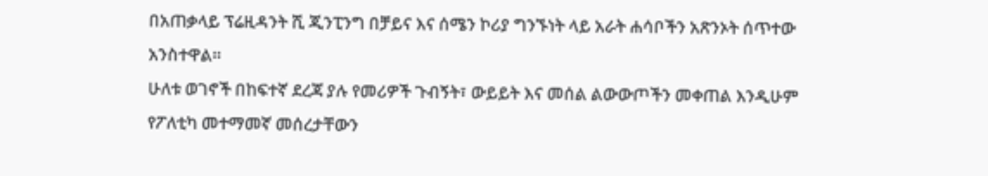በአጠቃላይ ፕሬዚዳንት ሺ ጂንፒንግ በቻይና እና ሰሜን ኮሪያ ግንኙነት ላይ አራት ሐሳቦችን አጽንኦት ሰጥተው አንስተዋል።
ሁለቱ ወገኖች በከፍተኛ ደረጃ ያሉ የመሪዎች ጉብኝት፣ ውይይት እና መሰል ልውውጦችን መቀጠል እንዲሁም የፖለቲካ መተማመኛ መሰረታቸውን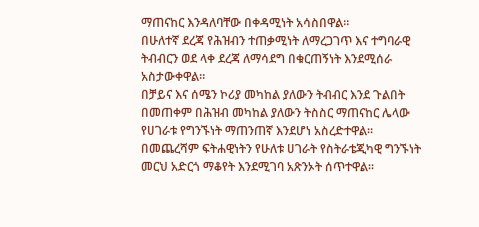ማጠናከር እንዳለባቸው በቀዳሚነት አሳስበዋል።
በሁለተኛ ደረጃ የሕዝብን ተጠቃሚነት ለማረጋገጥ እና ተግባራዊ ትብብርን ወደ ላቀ ደረጃ ለማሳደግ በቁርጠኝነት እንደሚሰራ አስታውቀዋል።
በቻይና እና ሰሜን ኮሪያ መካከል ያለውን ትብብር እንደ ጉልበት በመጠቀም በሕዝብ መካከል ያለውን ትስስር ማጠናከር ሌላው የሀገራቱ የግንኙነት ማጠንጠኛ እንደሆነ አስረድተዋል።
በመጨረሻም ፍትሐዊነትን የሁለቱ ሀገራት የስትራቴጂካዊ ግንኙነት መርህ አድርጎ ማቆየት እንደሚገባ አጽንኦት ሰጥተዋል።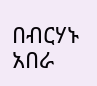በብርሃኑ አበራ